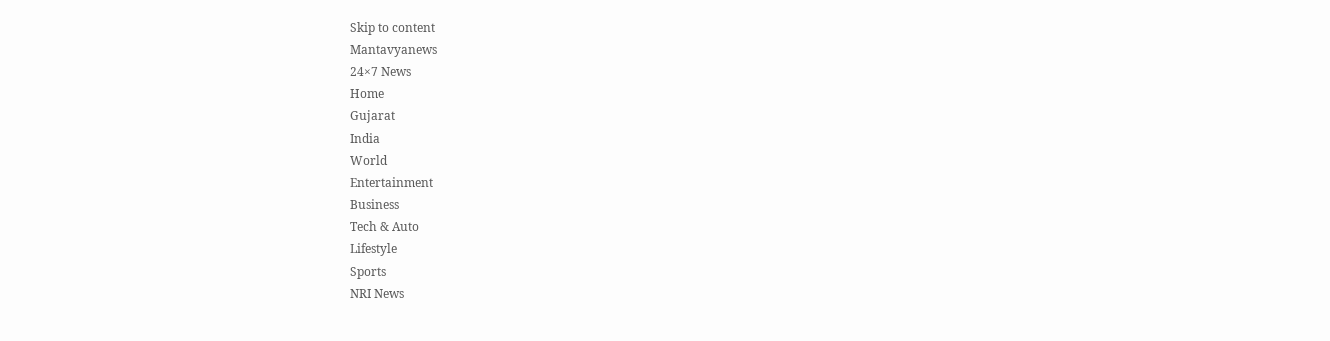Skip to content
Mantavyanews
24×7 News
Home
Gujarat
India
World
Entertainment
Business
Tech & Auto
Lifestyle
Sports
NRI News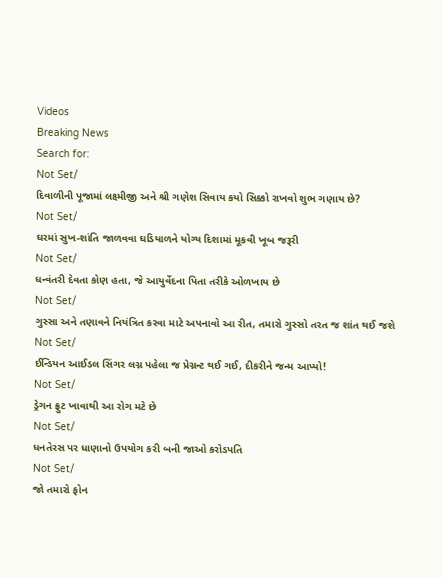Videos
Breaking News
Search for:
Not Set/
દિવાળીની પૂજામાં લક્ષ્મીજી અને શ્રી ગણેશ સિવાય કયો સિક્કો રાખવો શુભ ગણાય છે?
Not Set/
ઘરમાં સુખ-શાંતિ જાળવવા ઘડિયાળને યોગ્ય દિશામાં મૂકવી ખૂબ જરૂરી
Not Set/
ધન્વંતરી દેવતા કોણ હતા, જે આયુર્વેદના પિતા તરીકે ઓળખાય છે
Not Set/
ગુસ્સા અને તણાવને નિયંત્રિત કરવા માટે અપનાવો આ રીત, તમારો ગુસ્સો તરત જ શાંત થઈ જશે
Not Set/
ઈન્ડિયન આઈડલ સિંગર લગ્ન પહેલા જ પ્રેગ્નન્ટ થઈ ગઈ, દીકરીને જન્મ આપ્યો!
Not Set/
ડ્રેગન ફ્રુટ ખાવાથી આ રોગ મટે છે
Not Set/
ધનતેરસ પર ધાણાનો ઉપયોગ કરી બની જાઓ કરોડપતિ
Not Set/
જો તમારો ફોન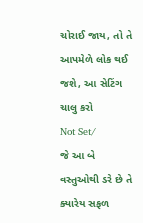ચોરાઈ જાય, તો તે આપમેળે લોક થઈ જશે, આ સેટિંગ ચાલુ કરો
Not Set/
જે આ બે વસ્તુઓથી ડરે છે તે ક્યારેય સફળ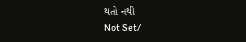થતો નથી
Not Set/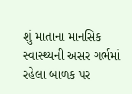શું માતાના માનસિક સ્વાસ્થ્યની અસર ગર્ભમાં રહેલા બાળક પર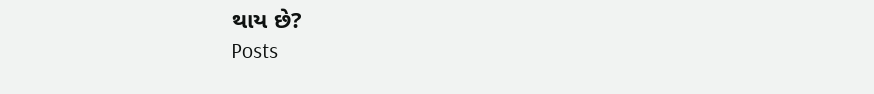થાય છે?
Posts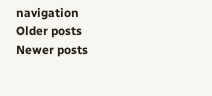navigation
Older posts
Newer posts